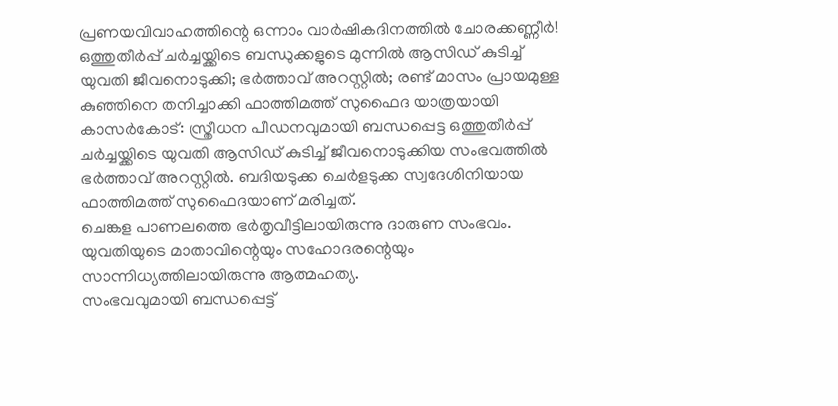പ്രണയവിവാഹത്തിന്റെ ഒന്നാം വാർഷികദിനത്തിൽ ചോരക്കണ്ണീർ! ഒത്തുതീർപ്പ് ചർച്ചയ്ക്കിടെ ബന്ധുക്കളുടെ മുന്നിൽ ആസിഡ് കുടിച്ച് യുവതി ജീവനൊടുക്കി; ഭർത്താവ് അറസ്റ്റിൽ; രണ്ട് മാസം പ്രായമുള്ള കുഞ്ഞിനെ തനിച്ചാക്കി ഫാത്തിമത്ത് സുഫൈദ യാത്രയായി
കാസർകോട്: സ്ത്രീധന പീഡനവുമായി ബന്ധപ്പെട്ട ഒത്തുതീർപ്പ് ചർച്ചയ്ക്കിടെ യുവതി ആസിഡ് കുടിച്ച് ജീവനൊടുക്കിയ സംഭവത്തിൽ ഭർത്താവ് അറസ്റ്റിൽ. ബദിയടുക്ക ചെർളടുക്ക സ്വദേശിനിയായ ഫാത്തിമത്ത് സുഫൈദയാണ് മരിച്ചത്.
ചെങ്കള പാണലത്തെ ഭർതൃവീട്ടിലായിരുന്നു ദാരുണ സംഭവം. യുവതിയുടെ മാതാവിന്റെയും സഹോദരന്റെയും സാന്നിധ്യത്തിലായിരുന്നു ആത്മഹത്യ.
സംഭവവുമായി ബന്ധപ്പെട്ട്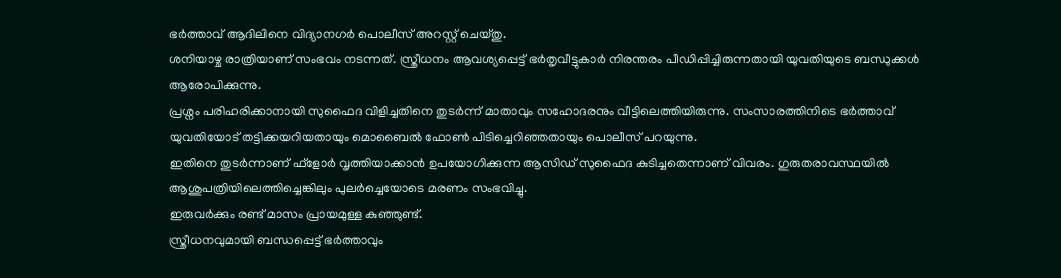ഭർത്താവ് ആദിലിനെ വിദ്യാനഗർ പൊലീസ് അറസ്റ്റ് ചെയ്തു.
ശനിയാഴ്ച രാത്രിയാണ് സംഭവം നടന്നത്. സ്ത്രീധനം ആവശ്യപ്പെട്ട് ഭർതൃവീട്ടുകാർ നിരന്തരം പീഡിപ്പിച്ചിരുന്നതായി യുവതിയുടെ ബന്ധുക്കൾ ആരോപിക്കുന്നു.
പ്രശ്നം പരിഹരിക്കാനായി സുഫൈദ വിളിച്ചതിനെ തുടർന്ന് മാതാവും സഹോദരനും വീട്ടിലെത്തിയിരുന്നു. സംസാരത്തിനിടെ ഭർത്താവ് യുവതിയോട് തട്ടിക്കയറിയതായും മൊബൈൽ ഫോൺ പിടിച്ചെറിഞ്ഞതായും പൊലീസ് പറയുന്നു.
ഇതിനെ തുടർന്നാണ് ഫ്ളോർ വൃത്തിയാക്കാൻ ഉപയോഗിക്കുന്ന ആസിഡ് സുഫൈദ കുടിച്ചതെന്നാണ് വിവരം. ഗുരുതരാവസ്ഥയിൽ ആശുപത്രിയിലെത്തിച്ചെങ്കിലും പുലർച്ചെയോടെ മരണം സംഭവിച്ചു.
ഇരുവർക്കും രണ്ട് മാസം പ്രായമുള്ള കുഞ്ഞുണ്ട്.
സ്ത്രീധനവുമായി ബന്ധപ്പെട്ട് ഭർത്താവും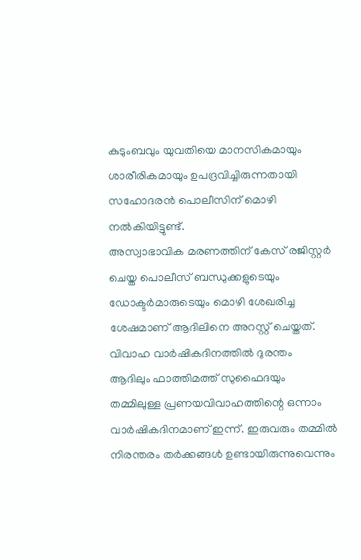കുടുംബവും യുവതിയെ മാനസികമായും ശാരീരികമായും ഉപദ്രവിച്ചിരുന്നതായി സഹോദരൻ പൊലീസിന് മൊഴി നൽകിയിട്ടുണ്ട്.
അസ്വാഭാവിക മരണത്തിന് കേസ് രജിസ്റ്റർ ചെയ്ത പൊലീസ് ബന്ധുക്കളുടെയും ഡോക്ടർമാരുടെയും മൊഴി ശേഖരിച്ച ശേഷമാണ് ആദിലിനെ അറസ്റ്റ് ചെയ്തത്.
വിവാഹ വാർഷികദിനത്തിൽ ദുരന്തം
ആദിലും ഫാത്തിമത്ത് സുഫൈദയും തമ്മിലുള്ള പ്രണയവിവാഹത്തിന്റെ ഒന്നാം വാർഷികദിനമാണ് ഇന്ന്. ഇരുവരും തമ്മിൽ നിരന്തരം തർക്കങ്ങൾ ഉണ്ടായിരുന്നുവെന്നും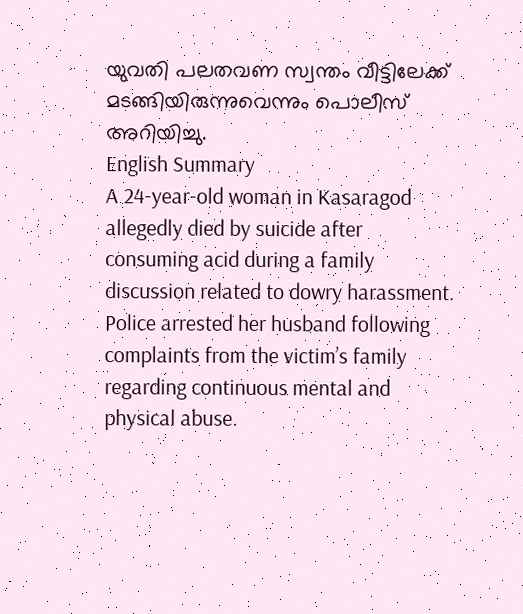യുവതി പലതവണ സ്വന്തം വീട്ടിലേക്ക് മടങ്ങിയിരുന്നുവെന്നും പൊലീസ് അറിയിച്ചു.
English Summary
A 24-year-old woman in Kasaragod allegedly died by suicide after consuming acid during a family discussion related to dowry harassment. Police arrested her husband following complaints from the victim’s family regarding continuous mental and physical abuse.